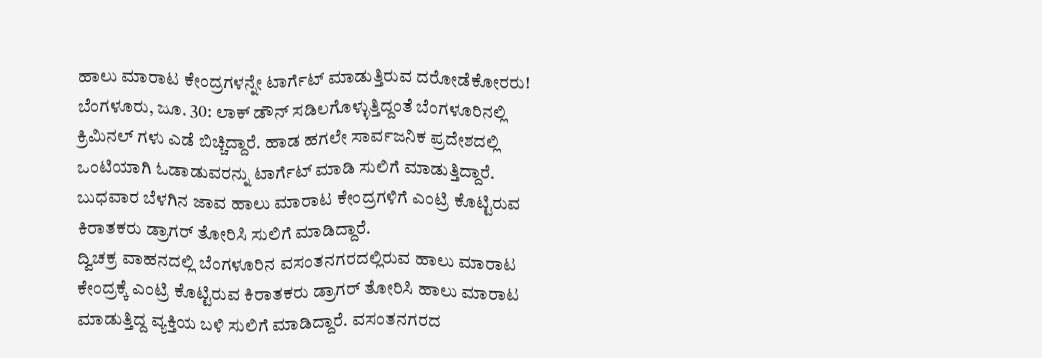ಹಾಲು ಮಾರಾಟ ಕೇಂದ್ರಗಳನ್ನೇ ಟಾರ್ಗೆಟ್ ಮಾಡುತ್ತಿರುವ ದರೋಡೆಕೋರರು!
ಬೆಂಗಳೂರು, ಜೂ. 30: ಲಾಕ್ ಡೌನ್ ಸಡಿಲಗೊಳ್ಳುತ್ತಿದ್ದಂತೆ ಬೆಂಗಳೂರಿನಲ್ಲಿ ಕ್ರಿಮಿನಲ್ ಗಳು ಎಡೆ ಬಿಚ್ಚಿದ್ದಾರೆ. ಹಾಡ ಹಗಲೇ ಸಾರ್ವಜನಿಕ ಪ್ರದೇಶದಲ್ಲಿ ಒಂಟಿಯಾಗಿ ಓಡಾಡುವರನ್ನು ಟಾರ್ಗೆಟ್ ಮಾಡಿ ಸುಲಿಗೆ ಮಾಡುತ್ತಿದ್ದಾರೆ. ಬುಧವಾರ ಬೆಳಗಿನ ಜಾವ ಹಾಲು ಮಾರಾಟ ಕೇಂದ್ರಗಳಿಗೆ ಎಂಟ್ರಿ ಕೊಟ್ಟಿರುವ ಕಿರಾತಕರು ಡ್ರಾಗರ್ ತೋರಿಸಿ ಸುಲಿಗೆ ಮಾಡಿದ್ದಾರೆ.
ದ್ವಿಚಕ್ರ ವಾಹನದಲ್ಲಿ ಬೆಂಗಳೂರಿನ ವಸಂತನಗರದಲ್ಲಿರುವ ಹಾಲು ಮಾರಾಟ ಕೇಂದ್ರಕ್ಕೆ ಎಂಟ್ರಿ ಕೊಟ್ಟಿರುವ ಕಿರಾತಕರು ಡ್ರಾಗರ್ ತೋರಿಸಿ ಹಾಲು ಮಾರಾಟ ಮಾಡುತ್ತಿದ್ದ ವ್ಯಕ್ತಿಯ ಬಳಿ ಸುಲಿಗೆ ಮಾಡಿದ್ದಾರೆ. ವಸಂತನಗರದ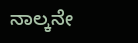ನಾಲ್ಕನೇ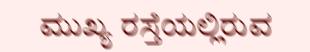ಮುಖ್ಯ ರಸ್ತೆಯಲ್ಲಿರುವ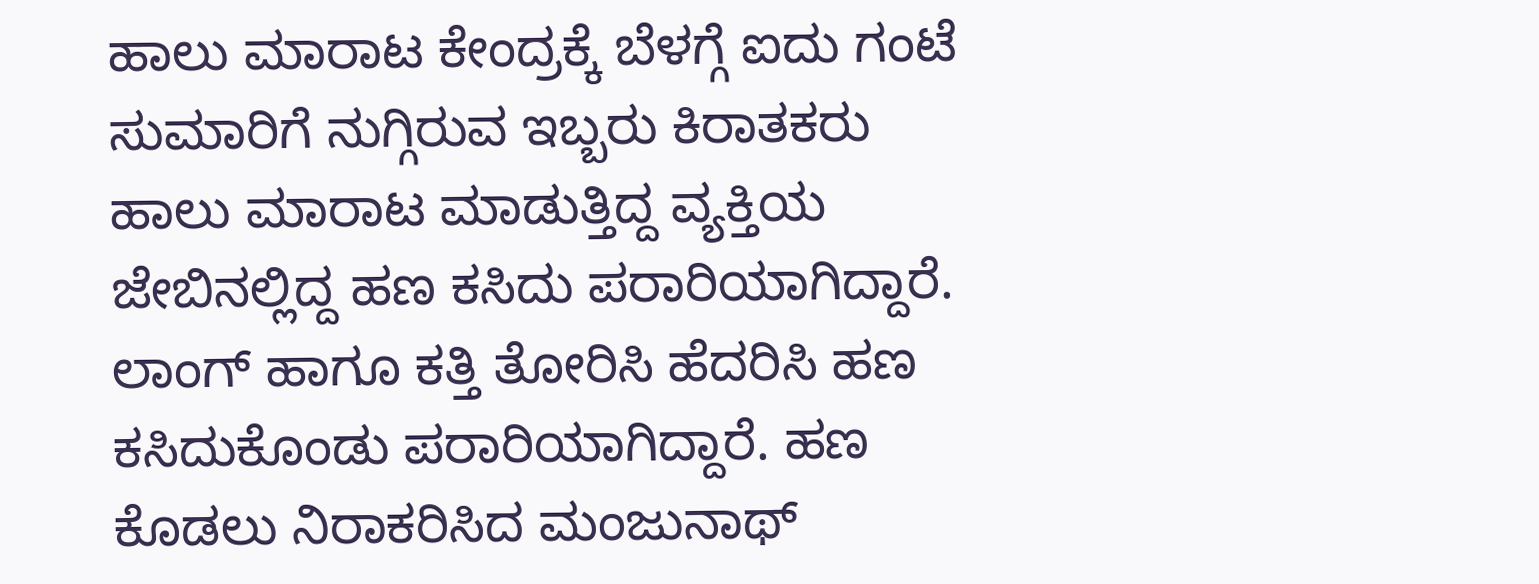ಹಾಲು ಮಾರಾಟ ಕೇಂದ್ರಕ್ಕೆ ಬೆಳಗ್ಗೆ ಐದು ಗಂಟೆ ಸುಮಾರಿಗೆ ನುಗ್ಗಿರುವ ಇಬ್ಬರು ಕಿರಾತಕರು ಹಾಲು ಮಾರಾಟ ಮಾಡುತ್ತಿದ್ದ ವ್ಯಕ್ತಿಯ ಜೇಬಿನಲ್ಲಿದ್ದ ಹಣ ಕಸಿದು ಪರಾರಿಯಾಗಿದ್ದಾರೆ. ಲಾಂಗ್ ಹಾಗೂ ಕತ್ತಿ ತೋರಿಸಿ ಹೆದರಿಸಿ ಹಣ ಕಸಿದುಕೊಂಡು ಪರಾರಿಯಾಗಿದ್ದಾರೆ. ಹಣ ಕೊಡಲು ನಿರಾಕರಿಸಿದ ಮಂಜುನಾಥ್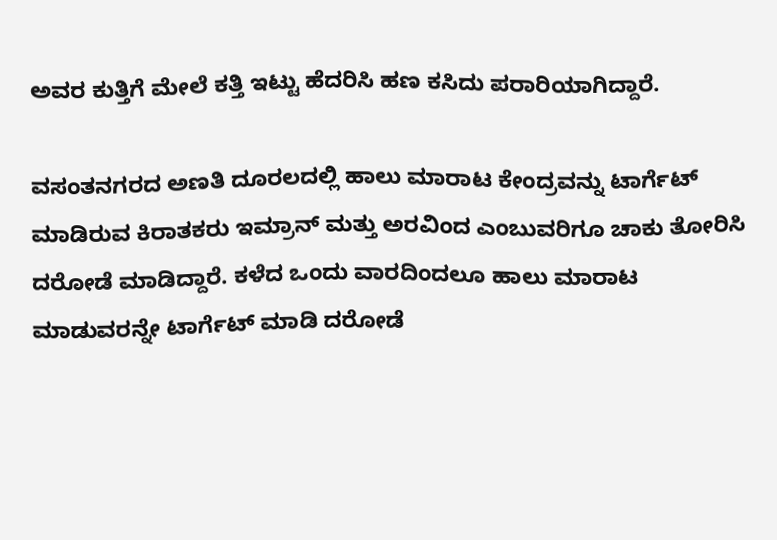ಅವರ ಕುತ್ತಿಗೆ ಮೇಲೆ ಕತ್ತಿ ಇಟ್ಟು ಹೆದರಿಸಿ ಹಣ ಕಸಿದು ಪರಾರಿಯಾಗಿದ್ದಾರೆ.

ವಸಂತನಗರದ ಅಣತಿ ದೂರಲದಲ್ಲಿ ಹಾಲು ಮಾರಾಟ ಕೇಂದ್ರವನ್ನು ಟಾರ್ಗೆಟ್ ಮಾಡಿರುವ ಕಿರಾತಕರು ಇಮ್ರಾನ್ ಮತ್ತು ಅರವಿಂದ ಎಂಬುವರಿಗೂ ಚಾಕು ತೋರಿಸಿ ದರೋಡೆ ಮಾಡಿದ್ದಾರೆ. ಕಳೆದ ಒಂದು ವಾರದಿಂದಲೂ ಹಾಲು ಮಾರಾಟ ಮಾಡುವರನ್ನೇ ಟಾರ್ಗೆಟ್ ಮಾಡಿ ದರೋಡೆ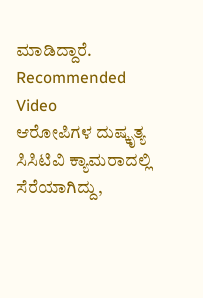ಮಾಡಿದ್ದಾರೆ.
Recommended Video
ಆರೋಪಿಗಳ ದುಷ್ಕೃತ್ಯ ಸಿಸಿಟಿವಿ ಕ್ಯಾಮರಾದಲ್ಲಿ ಸೆರೆಯಾಗಿದ್ದು,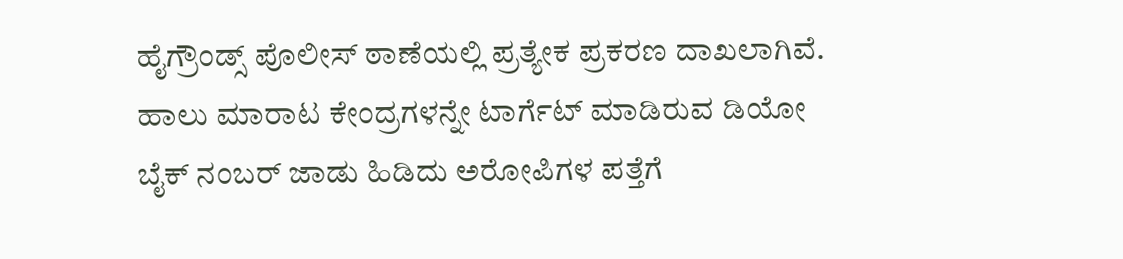ಹೈಗ್ರೌಂಡ್ಸ್ ಪೊಲೀಸ್ ಠಾಣೆಯಲ್ಲಿ ಪ್ರತ್ಯೇಕ ಪ್ರಕರಣ ದಾಖಲಾಗಿವೆ. ಹಾಲು ಮಾರಾಟ ಕೇಂದ್ರಗಳನ್ನೇ ಟಾರ್ಗೆಟ್ ಮಾಡಿರುವ ಡಿಯೋ ಬೈಕ್ ನಂಬರ್ ಜಾಡು ಹಿಡಿದು ಅರೋಪಿಗಳ ಪತ್ತೆಗೆ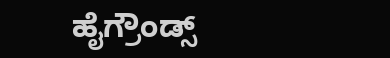ಹೈಗ್ರೌಂಡ್ಸ್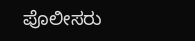ಪೊಲೀಸರು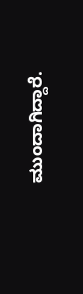ಮುಂದಾಗಿದ್ದಾರೆ.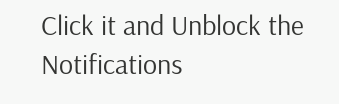Click it and Unblock the Notifications